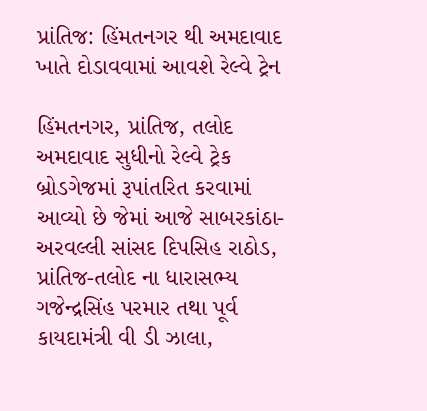પ્રાંતિજ: હિંમતનગર થી અમદાવાદ ખાતે દોડાવવામાં આવશે રેલ્વે ટ્રેન

હિંમતનગર, પ્રાંતિજ, તલોદ અમદાવાદ સુધીનો રેલ્વે ટ્રેક બ્રોડગેજમાં રૂપાંતરિત કરવામાં આવ્યો છે જેમાં આજે સાબરકાંઠા- અરવલ્લી સાંસદ દિપસિહ રાઠોડ, પ્રાંતિજ-તલોદ ના ધારાસભ્ય ગજેન્દ્રસિંહ પરમાર તથા પૂર્વ કાયદામંત્રી વી ડી ઝાલા,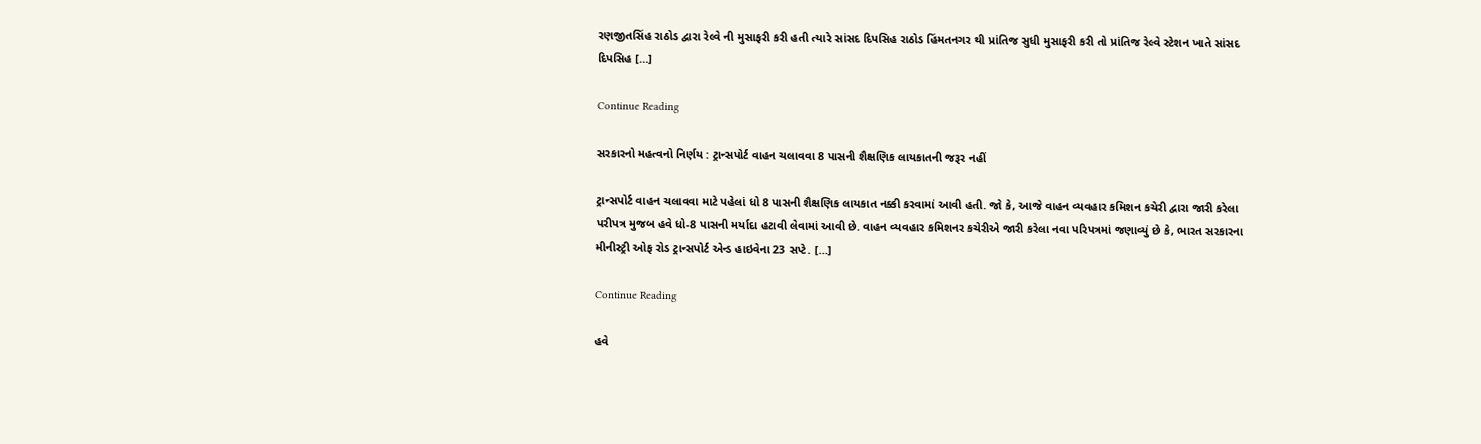રણજીતસિંહ રાઠોડ દ્વારા રેલ્વે ની મુસાફરી કરી હતી ત્યારે સાંસદ દિપસિહ રાઠોડ હિંમતનગર થી પ્રાંતિજ સુધી મુસાફરી કરી તો પ્રાંતિજ રેલ્વે સ્ટેશન ખાતે સાંસદ દિપસિહ […]

Continue Reading

સરકારનો મહત્વનો નિર્ણય : ટ્રાન્સપોર્ટ વાહન ચલાવવા 8 પાસની શૈક્ષણિક લાયકાતની જરૂર નહીં

ટ્રાન્સપોર્ટ વાહન ચલાવવા માટે પહેલાં ધો 8 પાસની શૈક્ષણિક લાયકાત નક્કી કરવામાં આવી હતી. જો કે, આજે વાહન વ્યવહાર કમિશન કચેરી દ્વારા જારી કરેલા પરીપત્ર મુજબ હવે ધો-8 પાસની મર્યાદા હટાવી લેવામાં આવી છે. વાહન વ્યવહાર કમિશનર કચેરીએ જારી કરેલા નવા પરિપત્રમાં જણાવ્યું છે કે, ભારત સરકારના મીનીસ્ટ્રી ઓફ રોડ ટ્રાન્સપોર્ટ એન્ડ હાઇવેના 23 સપ્ટે. […]

Continue Reading

હવે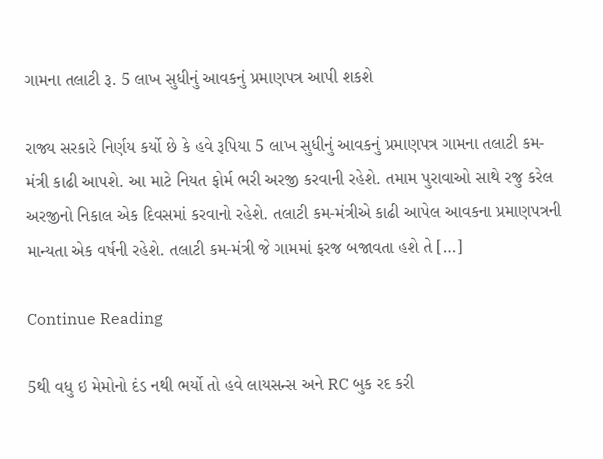ગામના તલાટી રૂ. 5 લાખ સુધીનું આવકનું પ્રમાણપત્ર આપી શકશે

રાજ્ય સરકારે નિર્ણય કર્યો છે કે હવે રૂપિયા 5 લાખ સુધીનું આવકનું પ્રમાણપત્ર ગામના તલાટી કમ-મંત્રી કાઢી આપશે. આ માટે નિયત ફોર્મ ભરી અરજી કરવાની રહેશે. તમામ પુરાવાઓ સાથે રજુ કરેલ અરજીનો નિકાલ એક દિવસમાં કરવાનો રહેશે. તલાટી કમ-મંત્રીએ કાઢી આપેલ આવકના પ્રમાણપત્રની માન્યતા એક વર્ષની રહેશે. તલાટી કમ-મંત્રી જે ગામમાં ફરજ બજાવતા હશે તે […]

Continue Reading

5થી વધુ ઇ મેમોનો દંડ નથી ભર્યો તો હવે લાયસન્સ અને RC બુક રદ કરી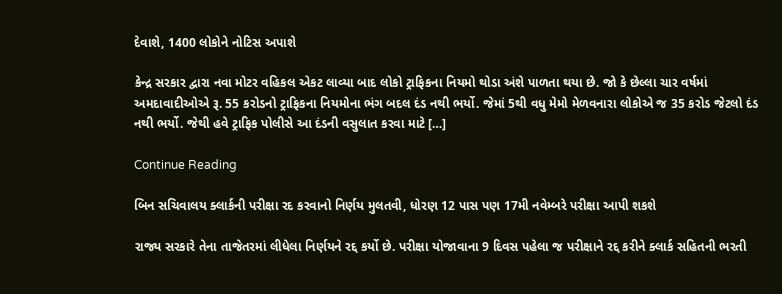દેવાશે, 1400 લોકોને નોટિસ અપાશે

કેન્દ્ર સરકાર દ્વારા નવા મોટર વહિકલ એકટ લાવ્યા બાદ લોકો ટ્રાફિકના નિયમો થોડા અંશે પાળતા થયા છે. જો કે છેલ્લા ચાર વર્ષમાં અમદાવાદીઓએ રૂ. 55 કરોડનો ટ્રાફિકના નિયમોના ભંગ બદલ દંડ નથી ભર્યો. જેમાં 5થી વધુ મેમો મેળવનારા લોકોએ જ 35 કરોડ જેટલો દંડ નથી ભર્યો. જેથી હવે ટ્રાફિક પોલીસે આ દંડની વસુલાત કરવા માટે […]

Continue Reading

બિન સચિવાલય ક્લાર્કની પરીક્ષા રદ કરવાનો નિર્ણય મુલતવી, ધોરણ 12 પાસ પણ 17મી નવેમ્બરે પરીક્ષા આપી શકશે

રાજ્ય સરકારે તેના તાજેતરમાં લીધેલા નિર્ણયને રદ્દ કર્યો છે. પરીક્ષા યોજાવાના 9 દિવસ પહેલા જ પરીક્ષાને રદ્દ કરીને ક્લાર્ક સહિતની ભરતી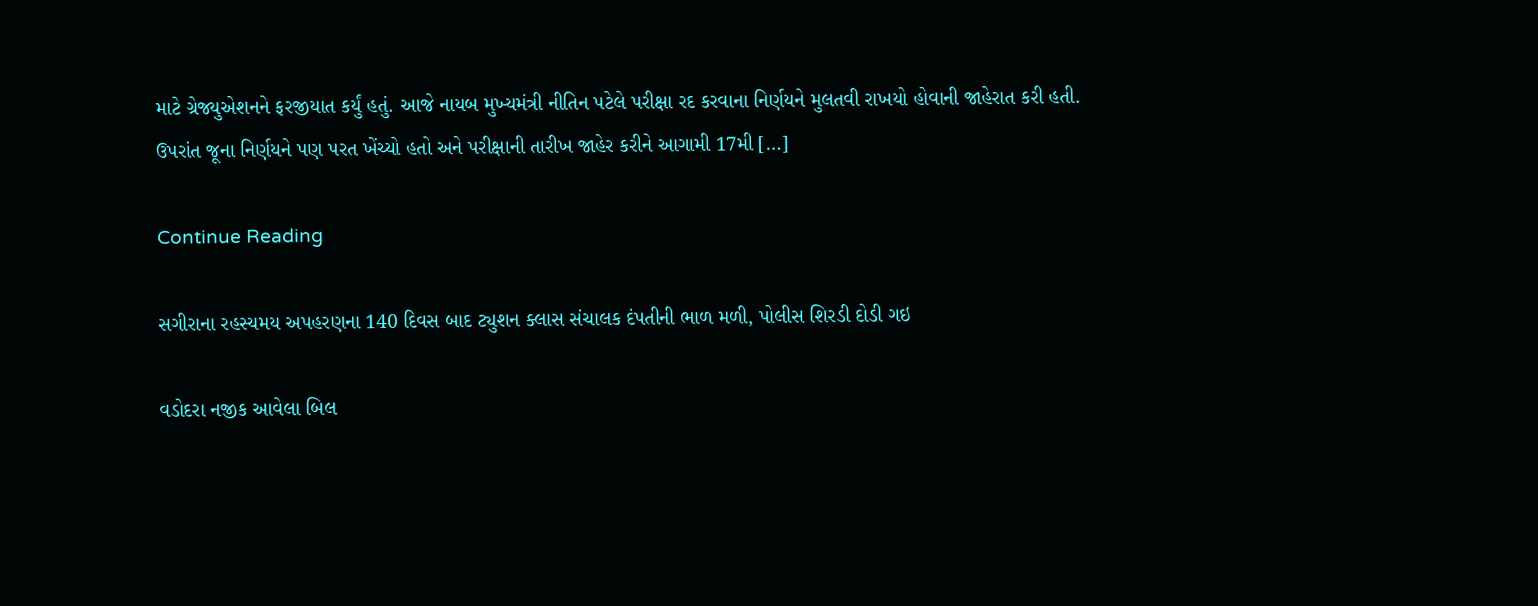માટે ગ્રેજ્યુએશનને ફરજીયાત કર્યું હતું. આજે નાયબ મુખ્યમંત્રી નીતિન પટેલે પરીક્ષા રદ કરવાના નિર્ણયને મુલતવી રાખયો હોવાની જાહેરાત કરી હતી. ઉપરાંત જૂના નિર્ણયને પણ પરત ખેંચ્યો હતો અને પરીક્ષાની તારીખ જાહેર કરીને આગામી 17મી […]

Continue Reading

સગીરાના રહસ્યમય અપહરણના 140 દિવસ બાદ ટ્યુશન ક્લાસ સંચાલક દંપતીની ભાળ મળી, પોલીસ શિરડી દોડી ગઇ

વડોદરા નજીક આવેલા બિલ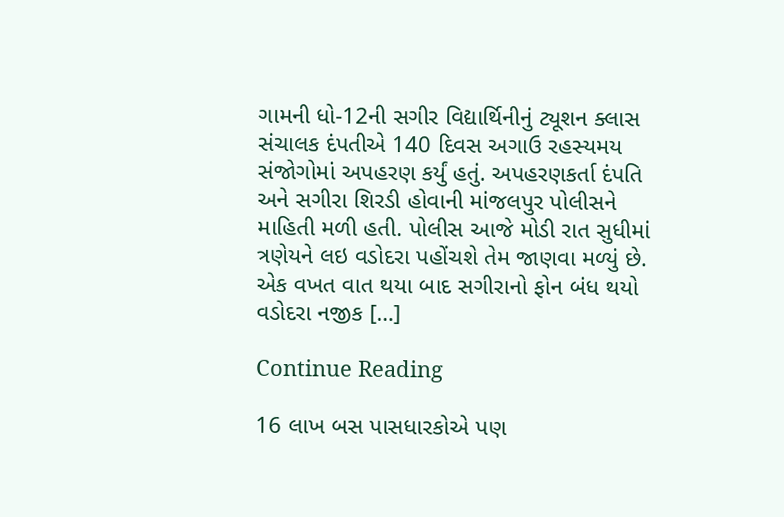ગામની ધો-12ની સગીર વિદ્યાર્થિનીનું ટ્યૂશન ક્લાસ સંચાલક દંપતીએ 140 દિવસ અગાઉ રહસ્યમય સંજોગોમાં અપહરણ કર્યું હતું. અપહરણકર્તા દંપતિ અને સગીરા શિરડી હોવાની માંજલપુર પોલીસને માહિતી મળી હતી. પોલીસ આજે મોડી રાત સુધીમાં ત્રણેયને લઇ વડોદરા પહોંચશે તેમ જાણવા મળ્યું છે. એક વખત વાત થયા બાદ સગીરાનો ફોન બંધ થયો વડોદરા નજીક […]

Continue Reading

16 લાખ બસ પાસધારકોએ પણ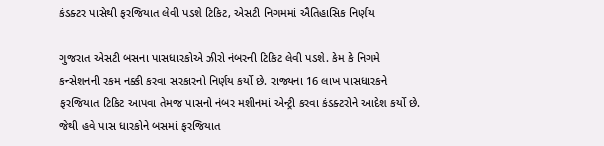કંડક્ટર પાસેથી ફરજિયાત લેવી પડશે ટિકિટ, એસટી નિગમમાં ઐતિહાસિક નિર્ણય

ગુજરાત એસટી બસના પાસધારકોએ ઝીરો નંબરની ટિકિટ લેવી પડશે. કેમ કે નિગમે કન્સેશનની રકમ નક્કી કરવા સરકારનો નિર્ણય કર્યો છે. રાજ્યના 16 લાખ પાસધારકને ફરજિયાત ટિકિટ આપવા તેમજ પાસનો નંબર મશીનમાં એન્ટ્રી કરવા કંડક્ટરોને આદેશ કર્યો છે. જેથી હવે પાસ ધારકોને બસમાં ફરજિયાત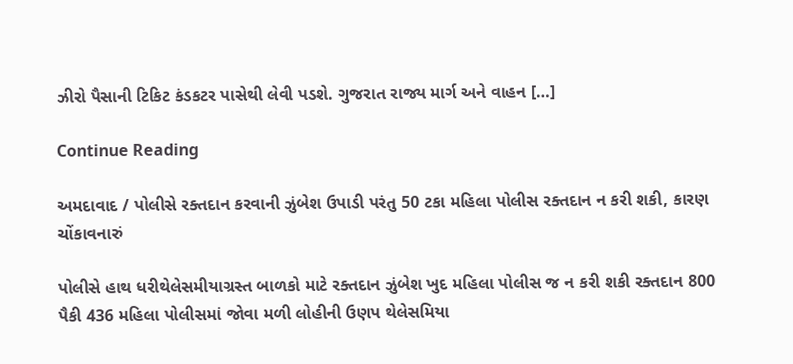ઝીરો પૈસાની ટિકિટ કંડકટર પાસેથી લેવી પડશે. ગુજરાત રાજ્ય માર્ગ અને વાહન […]

Continue Reading

અમદાવાદ / પોલીસે રક્તદાન કરવાની ઝુંબેશ ઉપાડી પરંતુ 50 ટકા મહિલા પોલીસ રક્તદાન ન કરી શકી, કારણ ચોંકાવનારું

પોલીસે હાથ ધરીથેલેસમીયાગ્રસ્ત બાળકો માટે રક્તદાન ઝુંબેશ ખુદ મહિલા પોલીસ જ ન કરી શકી રક્તદાન 800 પૈકી 436 મહિલા પોલીસમાં જોવા મળી લોહીની ઉણપ થેલેસમિયા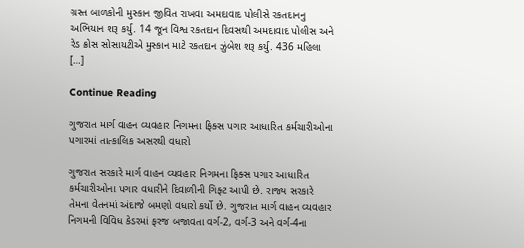ગ્રસ્ત બાળકોની મુસ્કાન જીવિત રાખવા અમદાવાદ પોલીસે રકતદાનનુ અભિયાન શરૂ કર્યુ. 14 જૂન વિશ્વ રકતદાન દિવસથી અમદાવાદ પોલીસ અને રેડ ક્રોસ સોસાયટીએ મુસ્કાન માટે રકતદાન ઝુંબેશ શરૂ કર્યુ. 436 મહિલા […]

Continue Reading

ગુજરાત માર્ગ વાહન વ્યવહાર નિગમના ફિક્સ પગાર આધારિત કર્મચારીઓના પગારમાં તાત્કાલિક અસરથી વધારો

ગુજરાત સરકારે માર્ગ વાહન વ્યવહાર નિગમના ફિક્સ પગાર આધારિત કર્મચારીઓના પગાર વધારીને દિવાળીની ગિફ્ટ આપી છે. રાજ્ય સરકારે તેમના વેતનમાં અંદાજે બમણો વધારો કર્યો છે. ગુજરાત માર્ગ વાહન વ્યવહાર નિગમની વિવિધ કેડરમાં ફરજ બજાવતા વર્ગ-2, વર્ગ-3 અને વર્ગ-4ના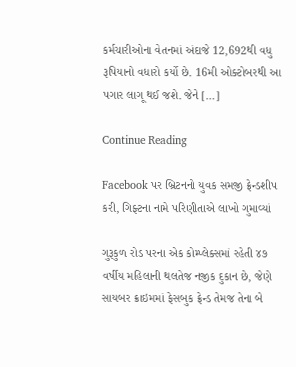કર્મચારીઓના વેતનમાં અંદાજે 12,692થી વધુ રૂપિયાનો વધારો કર્યો છે. 16મી ઓક્ટોબરથી આ પગાર લાગૂ થઈ જશે. જેને […]

Continue Reading

Facebook પર બ્રિટનનો યુવક સમજી ફ્રેન્ડશીપ કરી, ગિફ્ટના નામે પરિણીતાએ લાખો ગુમાવ્યાં

ગુરૂકુળ રોડ પરના એક કોમ્પ્લેક્સમાં રહેતી ૪૭ વર્ષીય મહિલાની થલતેજ નજીક દુકાન છે, જેણે સાયબર ક્રાઇમમાં ફેસબુક ફ્રેન્ડ તેમજ તેના બે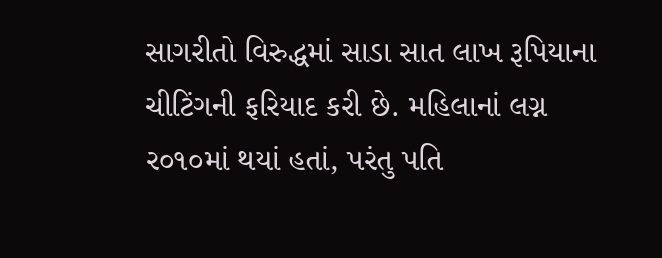સાગરીતો વિરુદ્ધમાં સાડા સાત લાખ રૂપિયાના ચીટિંગની ફરિયાદ કરી છે. મહિલાનાં લગ્ન ર૦૧૦માં થયાં હતાં, પરંતુ પતિ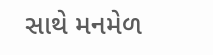સાથે મનમેળ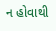ન હોવાથી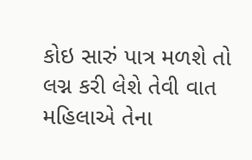કોઇ સારું પાત્ર મળશે તો લગ્ન કરી લેશે તેવી વાત મહિલાએ તેના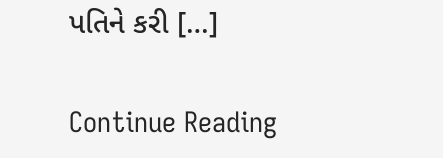પતિને કરી […]

Continue Reading